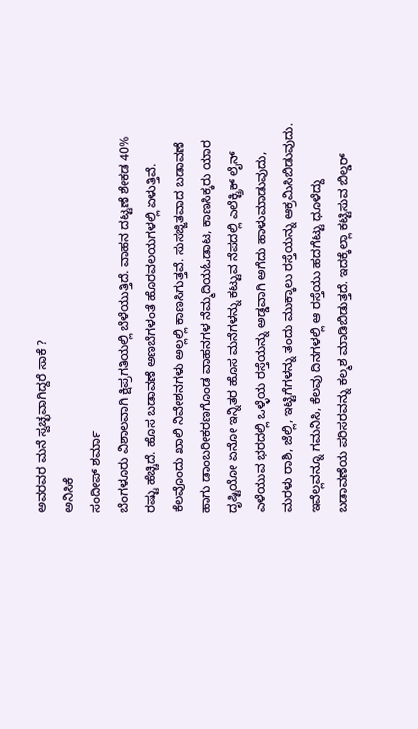ಅವರವರ ಮನೆ ಸ್ವಚ್ಛವಾಗಿದ್ದರೆ ಸಾಕೆ ?
ಅನಿಸಿಕೆ
ಸಂದೀಪ್ ಶರ್ಮಾ
ಬೆಂಗಳೂರು ವಿಶಾಲವಾಗಿ ಕ್ಷಿಪ್ರಗತಿಯಲ್ಲಿ ಬೆಳೆಯುತ್ತಿದೆ. ವಾಹನ ದಟ್ಟಣೆ ಶೇಕಡ 40% ರಷ್ಟು ಹೆಚ್ಚಿದೆ. ಹೊಸ ಬಡಾವಣೆ ಅಣಬೆಗಳಂತೆ ಹೊರವಲಯಗಳಲ್ಲಿ ಏಳುತ್ತಿವೆ. ಕೆಲವೊಂದು ಖಾಲಿ ನಿವೇಶನಗಳು ಅಲ್ಲಲ್ಲಿ ಕಾಣಸಿಗುತ್ತವೆ. ಸುಸಜ್ಜಿತವಾದ ಬಡಾವಣೆ ಹಾಗು ಡಾಂಬರೀಕರಣಗೊಂಡ ವಾಹನಗಳ ನೆಮ್ಮದಿಯಓಡಾಟ, ಕಾಣಸಿಕ್ಕರು ಯಾರ ದೃಷ್ಟಿಯೋ ಏನೋ ಇನ್ನಿತರ ಹೊಸ ಮನೆಗಳನ್ನು ಕಟ್ಟುವ ನೆಪದಲ್ಲಿ ಎಲೆಕ್ಟ್ರಿಕ್ ಲೈನ್ ಎಳೆಯುವ ಭರದಲ್ಲಿ ಒಳ್ಳೆಯ ರಸ್ತೆಯನ್ನು ಅಡ್ಡವಾಗಿ ಅಗೆದು ಹಾಳುಮಾಡುವುದು, ಮರಳು ರಾಶಿ, ಜೆಲ್ಲಿ, ಇಟ್ಟಿಗೆಗಳನ್ನು ತಂದು ಮುಕ್ಕಾಲು ರಸ್ತೆಯನ್ನು ಆಕ್ರಮಿಸಿಬಿಡುವುದು.
ಇವೆಲ್ಲವನ್ನೂ ಗಮನಿಸಿ, ಕೆಲವು ದಿನಗಳಲ್ಲಿ ಆ ರಸ್ತೆಯು ಹದಗೆಟ್ಟು ಧೂಳೆದ್ದು ಬಡಾವಣೆಯ ಪರಿಸರವನ್ನು ಕಲ್ಮಶ ಮಾಡಿಬಿಡುತ್ತದೆ. ಇದಕ್ಕೆಲ್ಲಾ ಕಟ್ಟಿಸುವ ಬಿಲ್ಡರ್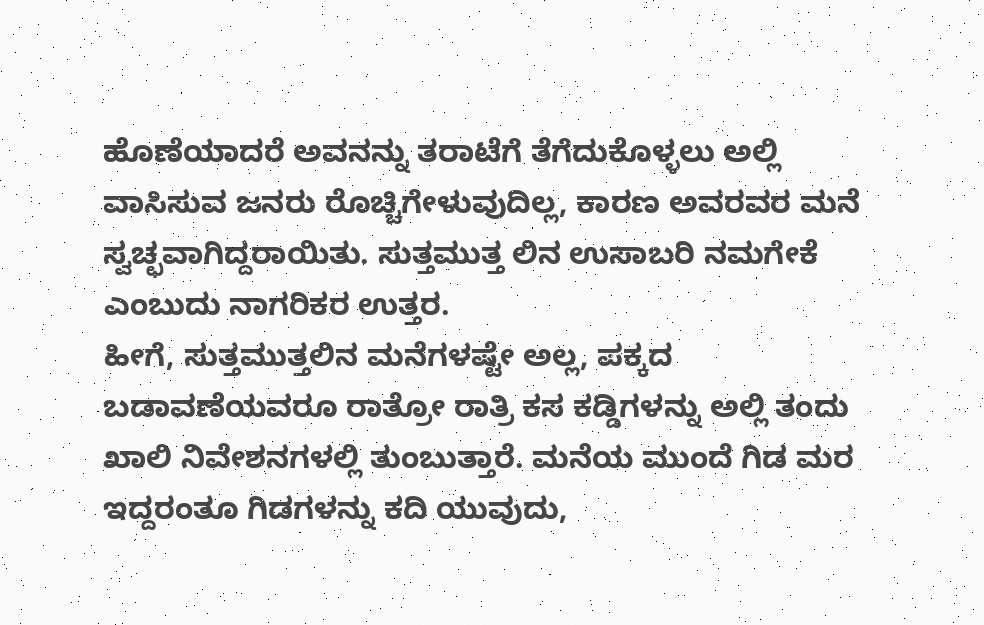ಹೊಣೆಯಾದರೆ ಅವನನ್ನು ತರಾಟೆಗೆ ತೆಗೆದುಕೊಳ್ಳಲು ಅಲ್ಲಿ ವಾಸಿಸುವ ಜನರು ರೊಚ್ಚಿಗೇಳುವುದಿಲ್ಲ, ಕಾರಣ ಅವರವರ ಮನೆ ಸ್ವಚ್ಛವಾಗಿದ್ದರಾಯಿತು. ಸುತ್ತಮುತ್ತ ಲಿನ ಉಸಾಬರಿ ನಮಗೇಕೆ ಎಂಬುದು ನಾಗರಿಕರ ಉತ್ತರ.
ಹೀಗೆ, ಸುತ್ತಮುತ್ತಲಿನ ಮನೆಗಳಷ್ಟೇ ಅಲ್ಲ, ಪಕ್ಕದ ಬಡಾವಣೆಯವರೂ ರಾತ್ರೋ ರಾತ್ರಿ ಕಸ ಕಡ್ಡಿಗಳನ್ನು ಅಲ್ಲಿ ತಂದು ಖಾಲಿ ನಿವೇಶನಗಳಲ್ಲಿ ತುಂಬುತ್ತಾರೆ. ಮನೆಯ ಮುಂದೆ ಗಿಡ ಮರ ಇದ್ದರಂತೂ ಗಿಡಗಳನ್ನು ಕದಿ ಯುವುದು,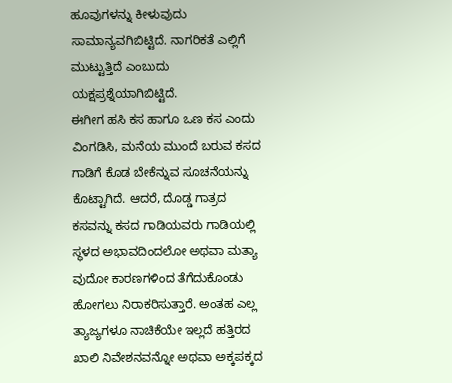ಹೂವುಗಳನ್ನು ಕೀಳುವುದು ಸಾಮಾನ್ಯವಗಿಬಿಟ್ಟಿದೆ. ನಾಗರಿಕತೆ ಎಲ್ಲಿಗೆ ಮುಟ್ಟುತ್ತಿದೆ ಎಂಬುದು ಯಕ್ಷಪ್ರಶ್ನೆಯಾಗಿಬಿಟ್ಟಿದೆ.
ಈಗೀಗ ಹಸಿ ಕಸ ಹಾಗೂ ಒಣ ಕಸ ಎಂದು ವಿಂಗಡಿಸಿ, ಮನೆಯ ಮುಂದೆ ಬರುವ ಕಸದ ಗಾಡಿಗೆ ಕೊಡ ಬೇಕೆನ್ನುವ ಸೂಚನೆಯನ್ನು ಕೊಟ್ಟಾಗಿದೆ. ಆದರೆ, ದೊಡ್ಡ ಗಾತ್ರದ ಕಸವನ್ನು ಕಸದ ಗಾಡಿಯವರು ಗಾಡಿಯಲ್ಲಿ ಸ್ಥಳದ ಅಭಾವದಿಂದಲೋ ಅಥವಾ ಮತ್ಯಾ ವುದೋ ಕಾರಣಗಳಿಂದ ತೆಗೆದುಕೊಂಡು ಹೋಗಲು ನಿರಾಕರಿಸುತ್ತಾರೆ. ಅಂತಹ ಎಲ್ಲ ತ್ಯಾಜ್ಯಗಳೂ ನಾಚಿಕೆಯೇ ಇಲ್ಲದೆ ಹತ್ತಿರದ ಖಾಲಿ ನಿವೇಶನವನ್ನೋ ಅಥವಾ ಅಕ್ಕಪಕ್ಕದ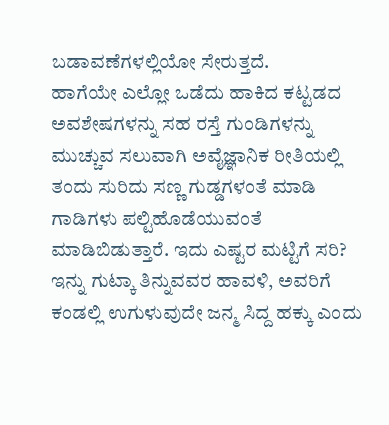ಬಡಾವಣೆಗಳಲ್ಲಿಯೋ ಸೇರುತ್ತದೆ.
ಹಾಗೆಯೇ ಎಲ್ಲೋ ಒಡೆದು ಹಾಕಿದ ಕಟ್ಟಡದ ಅವಶೇಷಗಳನ್ನು ಸಹ ರಸ್ತೆ ಗುಂಡಿಗಳನ್ನು ಮುಚ್ಚುವ ಸಲುವಾಗಿ ಅವೈಜ್ಞಾನಿಕ ರೀತಿಯಲ್ಲಿ ತಂದು ಸುರಿದು ಸಣ್ಣ ಗುಡ್ಡಗಳಂತೆ ಮಾಡಿ ಗಾಡಿಗಳು ಪಲ್ಟಿಹೊಡೆಯುವಂತೆ ಮಾಡಿಬಿಡುತ್ತಾರೆ. ಇದು ಎಷ್ಟರ ಮಟ್ಟಿಗೆ ಸರಿ? ಇನ್ನು ಗುಟ್ಕಾ ತಿನ್ನುವವರ ಹಾವಳಿ, ಅವರಿಗೆ ಕಂಡಲ್ಲಿ ಉಗುಳುವುದೇ ಜನ್ಮ ಸಿದ್ದ ಹಕ್ಕು ಎಂದು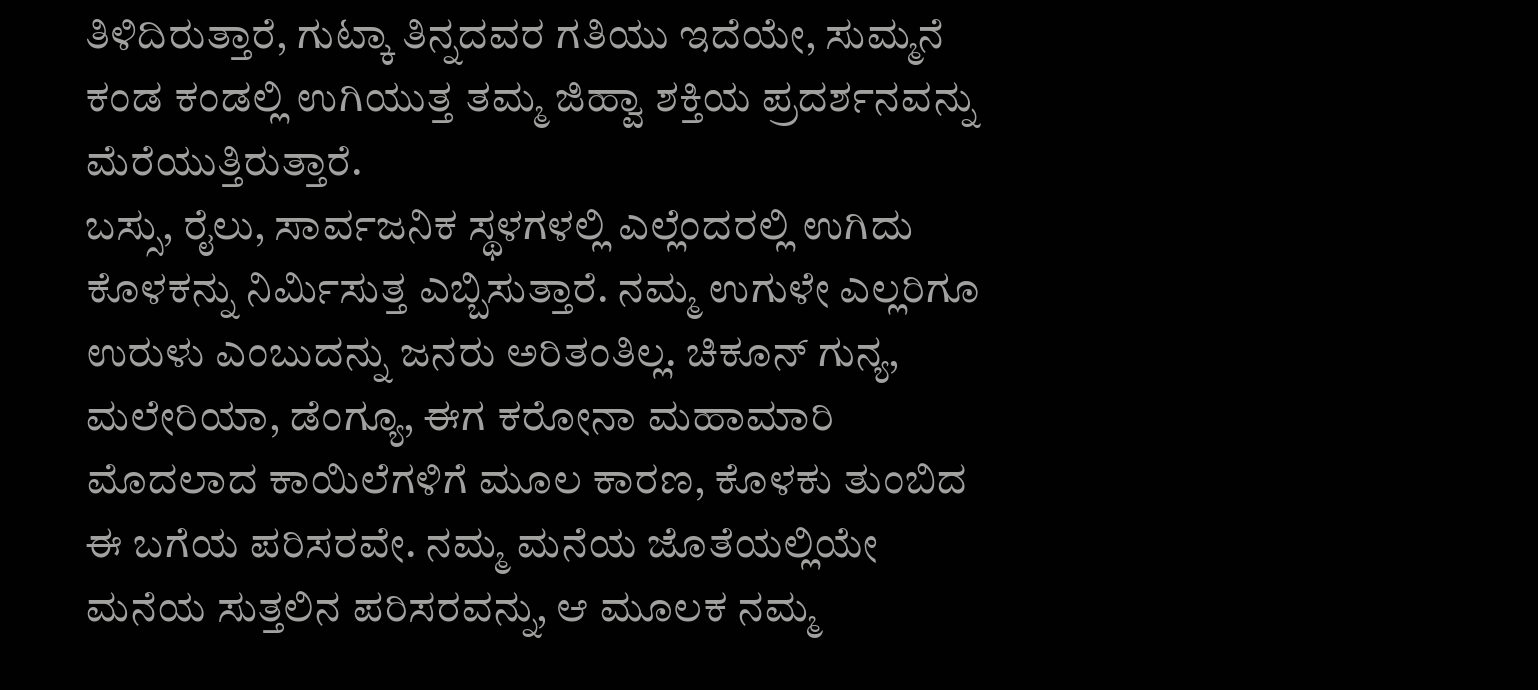ತಿಳಿದಿರುತ್ತಾರೆ, ಗುಟ್ಕಾ ತಿನ್ನದವರ ಗತಿಯು ಇದೆಯೇ, ಸುಮ್ಮನೆ ಕಂಡ ಕಂಡಲ್ಲಿ ಉಗಿಯುತ್ತ ತಮ್ಮ ಜಿಹ್ವಾ ಶಕ್ತಿಯ ಪ್ರದರ್ಶನವನ್ನು ಮೆರೆಯುತ್ತಿರುತ್ತಾರೆ.
ಬಸ್ಸು, ರೈಲು, ಸಾರ್ವಜನಿಕ ಸ್ಥಳಗಳಲ್ಲಿ ಎಲ್ಲೆಂದರಲ್ಲಿ ಉಗಿದು ಕೊಳಕನ್ನು ನಿರ್ಮಿಸುತ್ತ ಎಬ್ಬಿಸುತ್ತಾರೆ. ನಮ್ಮ ಉಗುಳೇ ಎಲ್ಲರಿಗೂ ಉರುಳು ಎಂಬುದನ್ನು ಜನರು ಅರಿತಂತಿಲ್ಲ. ಚಿಕೂನ್ ಗುನ್ಯ, ಮಲೇರಿಯಾ, ಡೆಂಗ್ಯೂ, ಈಗ ಕರೋನಾ ಮಹಾಮಾರಿ ಮೊದಲಾದ ಕಾಯಿಲೆಗಳಿಗೆ ಮೂಲ ಕಾರಣ, ಕೊಳಕು ತುಂಬಿದ ಈ ಬಗೆಯ ಪರಿಸರವೇ. ನಮ್ಮ ಮನೆಯ ಜೊತೆಯಲ್ಲಿಯೇ ಮನೆಯ ಸುತ್ತಲಿನ ಪರಿಸರವನ್ನು, ಆ ಮೂಲಕ ನಮ್ಮ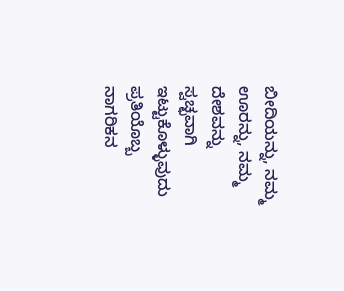ಬೀದಿಯನ್ನು, ನಮ್ಮ ಊರನ್ನು, ನಮ್ಮ ದೇಶವನ್ನು ಸ್ವಚ್ಛವಾಗಿ ಇಟ್ಟುಕೊಳ್ಳುವುದು ಪ್ರತಿಯೊಬ್ಬ ನಾಗರಿಕನ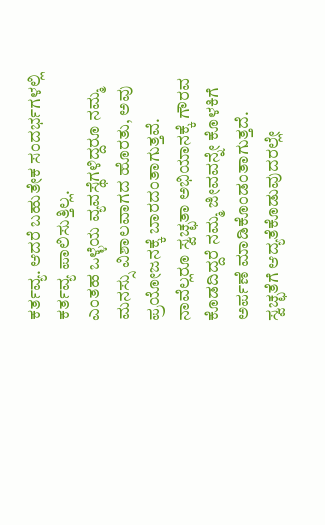ಕರ್ತವ್ಯ. ಆದರೆ ಬಹುತೇಕ ಸಂದರ್ಭಗಳಲ್ಲಿ ಕರ್ತವ್ಯ ಪಾಲಿಸುತ್ತಿಲ್ಲ.
ಎಂತಹ ಒಳ್ಳೆಯ ವ್ಯವಸ್ಥೆಗಳಿದ್ದರೂ ನಮ್ಮ ಮನಸ್ಸು ವಿಶಾಲವಾಗದ ಹೊರತು, ಅವು ಪ್ರಯೋಜನಕ್ಕೆ ಬಾರದಂತಾಗುತ್ತವೆ. ನಾವೆಲ್ಲರೂ ಸ್ವಚ್ಛತಾ ಅಭಿಯಾನಕ್ಕೆ ಗೌರವ ಕೊಡದಿದ್ದರೆ ನಮ್ಮ ಜೀವವನ್ನೇ ಕೊಳಕಿಗೆ ಅರ್ಪಣೆ ಮಾಡಿಕೊಂಡಂತಾಗುತ್ತದೆ. ಸ್ವಚ್ಛತೆಗೆ ಆದ್ಯತೆಕೊಡುವುದರಲ್ಲೇ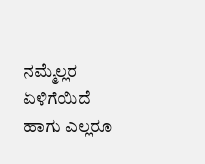ನಮ್ಮೆಲ್ಲರ ಏಳಿಗೆಯಿದೆ ಹಾಗು ಎಲ್ಲರೂ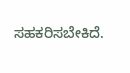ಸಹಕರಿಸಬೇಕಿದೆ.